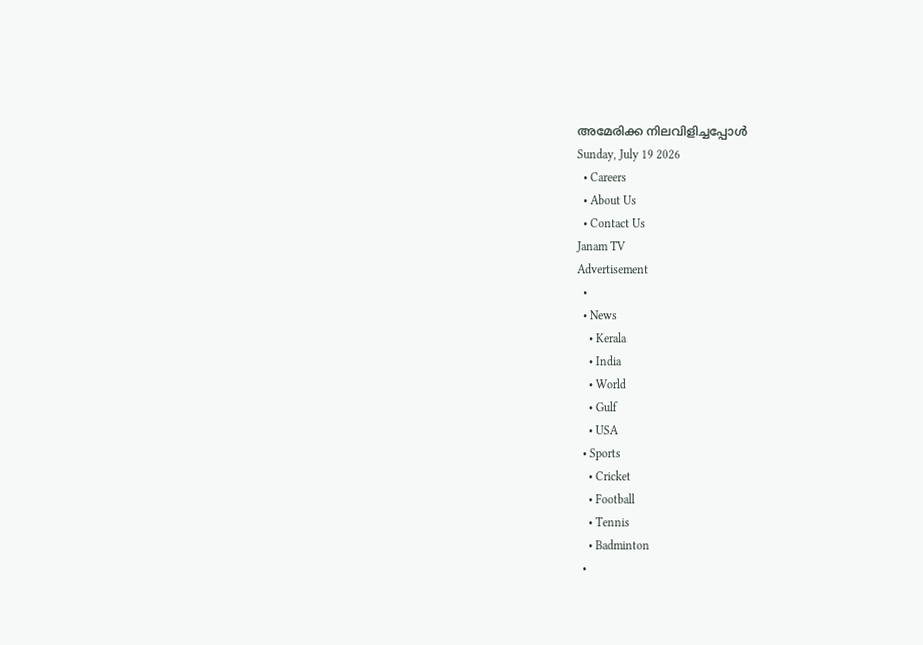അമേരിക്ക നിലവിളിച്ചപ്പോൾ
Sunday, July 19 2026
  • Careers
  • About Us
  • Contact Us
Janam TV
Advertisement
  •
  • News
    • Kerala
    • India
    • World
    • Gulf
    • USA
  • Sports
    • Cricket
    • Football
    • Tennis
    • Badminton
  •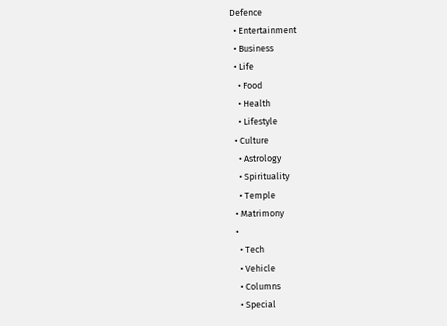Defence
  • Entertainment
  • Business
  • Life
    • Food
    • Health
    • Lifestyle
  • Culture
    • Astrology
    • Spirituality
    • Temple
  • Matrimony
  •
    • Tech
    • Vehicle
    • Columns
    • Special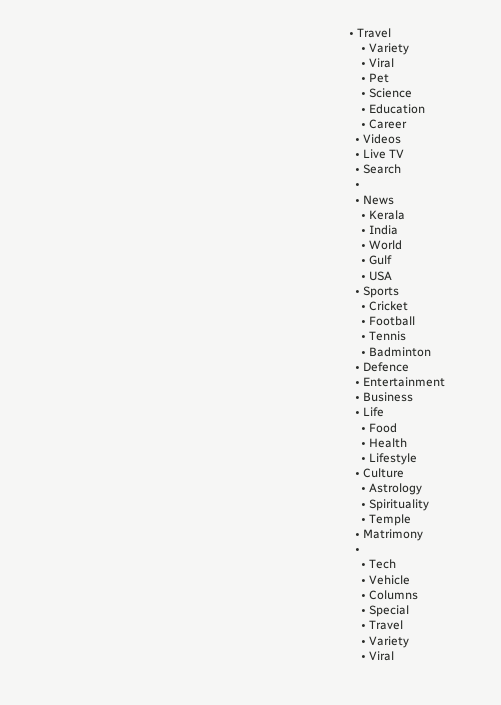• Travel
    • Variety
    • Viral
    • Pet
    • Science
    • Education
    • Career
  • Videos
  • Live TV
  • Search
  •
  • News
    • Kerala
    • India
    • World
    • Gulf
    • USA
  • Sports
    • Cricket
    • Football
    • Tennis
    • Badminton
  • Defence
  • Entertainment
  • Business
  • Life
    • Food
    • Health
    • Lifestyle
  • Culture
    • Astrology
    • Spirituality
    • Temple
  • Matrimony
  •
    • Tech
    • Vehicle
    • Columns
    • Special
    • Travel
    • Variety
    • Viral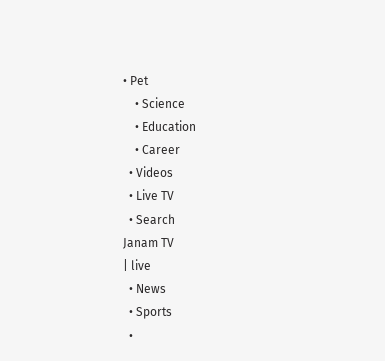• Pet
    • Science
    • Education
    • Career
  • Videos
  • Live TV
  • Search
Janam TV
| live
  • News
  • Sports
  •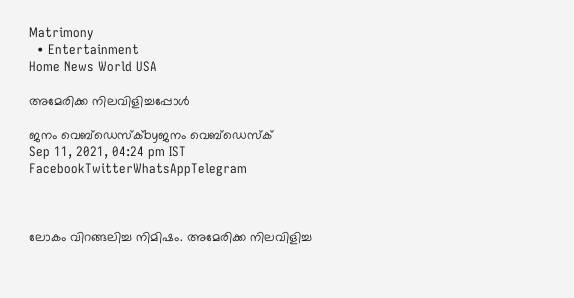Matrimony
  • Entertainment
Home News World USA

അമേരിക്ക നിലവിളിച്ചപ്പോൾ

ജനം വെബ്‌ഡെസ്ക്byജനം വെബ്‌ഡെസ്ക്
Sep 11, 2021, 04:24 pm IST
FacebookTwitterWhatsAppTelegram



ലോകം വിറങ്ങലിച്ച നിമിഷം. അമേരിക്ക നിലവിളിച്ച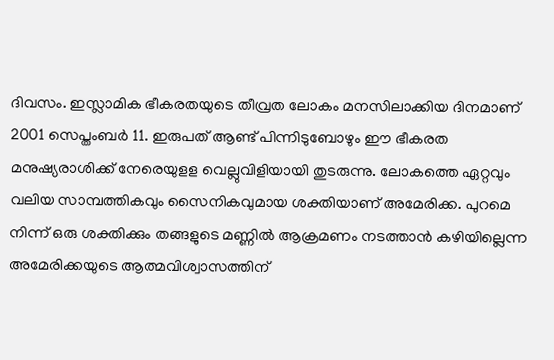ദിവസം. ഇസ്ലാമിക ഭീകരതയുടെ തീവ്രത ലോകം മനസിലാക്കിയ ദിനമാണ് 2001 സെപ്തംബർ 11. ഇരുപത് ആണ്ട് പിന്നിടുബോഴും ഈ ഭീകരത മനുഷ്യരാശിക്ക് നേരെയുളള വെല്ലുവിളിയായി തുടരുന്നു. ലോകത്തെ ഏറ്റവും വലിയ സാമ്പത്തികവും സൈനികവുമായ ശക്തിയാണ് അമേരിക്ക. പുറമെ നിന്ന് ഒരു ശക്തിക്കും തങ്ങളുടെ മണ്ണിൽ ആക്രമണം നടത്താൻ കഴിയില്ലെന്ന അമേരിക്കയുടെ ആത്മവിശ്വാസത്തിന്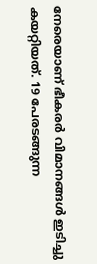നേരെയാണ് ഭീകരർ വിമാനങ്ങൾ ഇടിച്ചു കയറ്റിയത്. 19 പേരടങ്ങുന്ന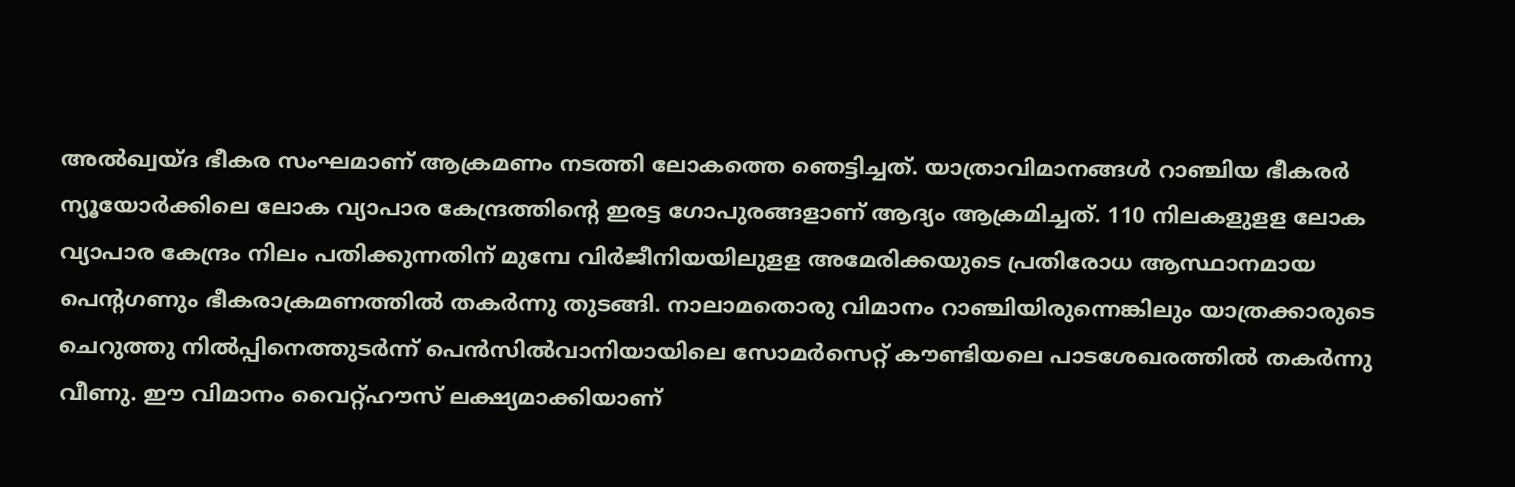അൽഖ്വയ്ദ ഭീകര സംഘമാണ് ആക്രമണം നടത്തി ലോകത്തെ ഞെട്ടിച്ചത്. യാത്രാവിമാനങ്ങൾ റാഞ്ചിയ ഭീകരർ ന്യൂയോർക്കിലെ ലോക വ്യാപാര കേന്ദ്രത്തിന്റെ ഇരട്ട ഗോപുരങ്ങളാണ് ആദ്യം ആക്രമിച്ചത്. 110 നിലകളുളള ലോക വ്യാപാര കേന്ദ്രം നിലം പതിക്കുന്നതിന് മുമ്പേ വിർജീനിയയിലുളള അമേരിക്കയുടെ പ്രതിരോധ ആസ്ഥാനമായ പെന്റഗണും ഭീകരാക്രമണത്തിൽ തകർന്നു തുടങ്ങി. നാലാമതൊരു വിമാനം റാഞ്ചിയിരുന്നെങ്കിലും യാത്രക്കാരുടെ ചെറുത്തു നിൽപ്പിനെത്തുടർന്ന് പെൻസിൽവാനിയായിലെ സോമർസെറ്റ് കൗണ്ടിയലെ പാടശേഖരത്തിൽ തകർന്നു വീണു. ഈ വിമാനം വൈറ്റ്ഹൗസ് ലക്ഷ്യമാക്കിയാണ്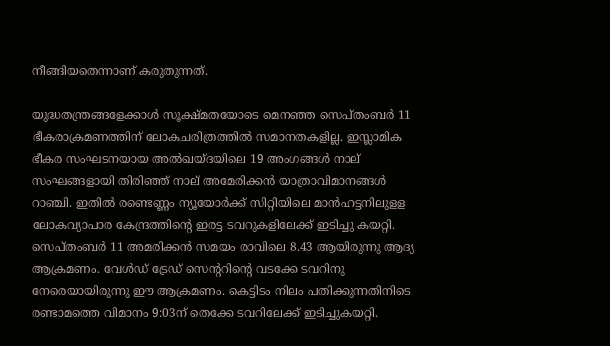നീങ്ങിയതെന്നാണ് കരുതുന്നത്.

യുദ്ധതന്ത്രങ്ങളേക്കാൾ സൂക്ഷ്മതയോടെ മെനഞ്ഞ സെപ്തംബർ 11 ഭീകരാക്രമണത്തിന് ലോകചരിത്രത്തിൽ സമാനതകളില്ല. ഇസ്ലാമിക ഭീകര സംഘടനയായ അൽഖയ്ദയിലെ 19 അംഗങ്ങൾ നാല് സംഘങ്ങളായി തിരിഞ്ഞ് നാല് അമേരിക്കൻ യാത്രാവിമാനങ്ങൾ റാഞ്ചി. ഇതിൽ രണ്ടെണ്ണം ന്യൂയോർക്ക് സിറ്റിയിലെ മാൻഹട്ടനിലുളള ലോകവ്യാപാര കേന്ദ്രത്തിന്റെ ഇരട്ട ടവറുകളിലേക്ക് ഇടിച്ചു കയറ്റി. സെപ്തംബർ 11 അമരിക്കൻ സമയം രാവിലെ 8.43 ആയിരുന്നു ആദ്യ ആക്രമണം. വേൾഡ് ട്രേഡ് സെന്ററിന്റെ വടക്കേ ടവറിനു നേരെയായിരുന്നു ഈ ആക്രമണം. കെട്ടിടം നിലം പതിക്കുന്നതിനിടെ രണ്ടാമത്തെ വിമാനം 9:03ന് തെക്കേ ടവറിലേക്ക് ഇടിച്ചുകയറ്റി.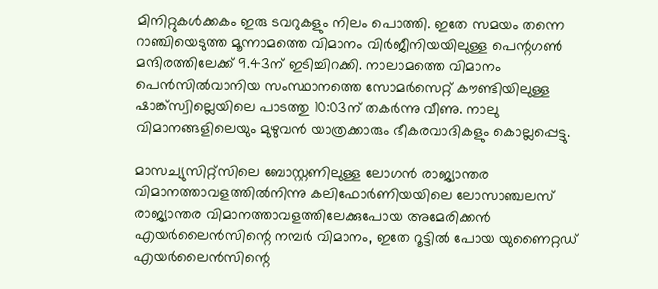മിനിറ്റുകൾക്കകം ഇരു ടവറുകളും നിലം പൊത്തി. ഇതേ സമയം തന്നെ റാഞ്ചിയെടുത്ത മൂന്നാമത്തെ വിമാനം വിർജീനിയയിലുള്ള പെന്റഗൺ മന്ദിരത്തിലേക്ക് 9.43ന് ഇടിച്ചിറക്കി. നാലാമത്തെ വിമാനം പെൻസിൽവാനിയ സംസ്ഥാനത്തെ സോമർസെറ്റ് കൗണ്ടിയിലുള്ള ഷാങ്ക്‌സ്വില്ലെയിലെ പാടത്തു 10:03ന് തകർന്നു വീണു. നാലു വിമാനങ്ങളിലെയും മുഴുവൻ യാത്രക്കാരും ഭീകരവാദികളും കൊല്ലപ്പെട്ടു.

മാസച്യുസിറ്റ്സിലെ ബോസ്റ്റണിലുള്ള ലോഗൻ രാജ്യാന്തര വിമാനത്താവളത്തിൽനിന്നു കലിഫോർണിയയിലെ ലോസാഞ്ചലസ് രാജ്യാന്തര വിമാനത്താവളത്തിലേക്കുപോയ അമേരിക്കൻ എയർലൈൻസിന്റെ നമ്പർ വിമാനം, ഇതേ റൂട്ടിൽ പോയ യുണൈറ്റഡ് എയർലൈൻസിന്റെ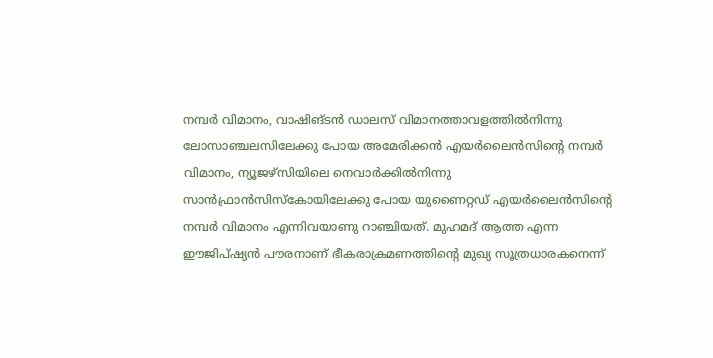നമ്പർ വിമാനം, വാഷിങ്ടൻ ഡാലസ് വിമാനത്താവളത്തിൽനിന്നു ലോസാഞ്ചലസിലേക്കു പോയ അമേരിക്കൻ എയർലൈൻസിന്റെ നമ്പർ വിമാനം, ന്യൂജഴ്‌സിയിലെ നെവാർക്കിൽനിന്നു സാൻഫ്രാൻസിസ്‌കോയിലേക്കു പോയ യുണൈറ്റഡ് എയർലൈൻസിന്റെ നമ്പർ വിമാനം എന്നിവയാണു റാഞ്ചിയത്. മുഹമദ് ആത്ത എന്ന ഈജിപ്ഷ്യൻ പൗരനാണ് ഭീകരാക്രമണത്തിന്റെ മുഖ്യ സൂത്രധാരകനെന്ന്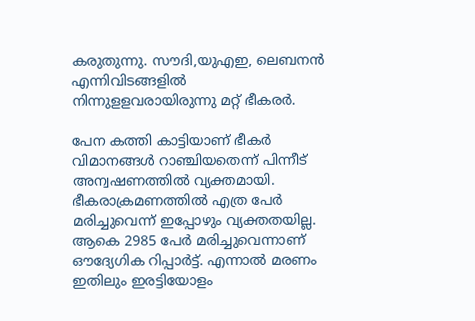കരുതുന്നു. സൗദി,യുഎഇ, ലെബനൻ എന്നിവിടങ്ങളിൽ നിന്നുളളവരായിരുന്നു മറ്റ് ഭീകരർ.

പേന കത്തി കാട്ടിയാണ് ഭീകർ വിമാനങ്ങൾ റാഞ്ചിയതെന്ന് പിന്നീട് അന്വഷണത്തിൽ വ്യക്തമായി. ഭീകരാക്രമണത്തിൽ എത്ര പേർ മരിച്ചുവെന്ന് ഇപ്പോഴും വ്യക്തതയില്ല. ആകെ 2985 പേർ മരിച്ചുവെന്നാണ് ഔദ്യേഗിക റിപ്പാർട്ട്. എന്നാൽ മരണം ഇതിലും ഇരട്ടിയോളം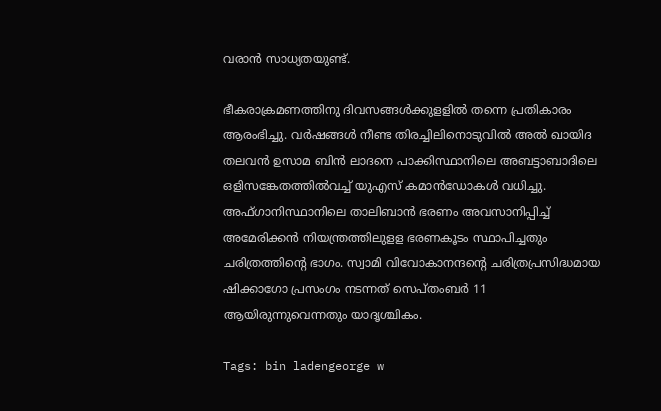വരാൻ സാധ്യതയുണ്ട്.

ഭീകരാക്രമണത്തിനു ദിവസങ്ങൾക്കുളളിൽ തന്നെ പ്രതികാരം ആരംഭിച്ചു. വർഷങ്ങൾ നീണ്ട തിരച്ചിലിനൊടുവിൽ അൽ ഖായിദ തലവൻ ഉസാമ ബിൻ ലാദനെ പാക്കിസ്ഥാനിലെ അബട്ടാബാദിലെ ഒളിസങ്കേതത്തിൽവച്ച് യുഎസ് കമാൻഡോകൾ വധിച്ചു. അഫ്ഗാനിസ്ഥാനിലെ താലിബാൻ ഭരണം അവസാനിപ്പിച്ച് അമേരിക്കൻ നിയന്ത്രത്തിലുളള ഭരണകൂടം സ്ഥാപിച്ചതും ചരിത്രത്തിന്റെ ഭാഗം. സ്വാമി വിവോകാനന്ദന്റെ ചരിത്രപ്രസിദ്ധമായ ഷിക്കാഗോ പ്രസംഗം നടന്നത് സെപ്തംബർ 11 ആയിരുന്നുവെന്നതും യാദൃശ്ചികം.

Tags: bin ladengeorge w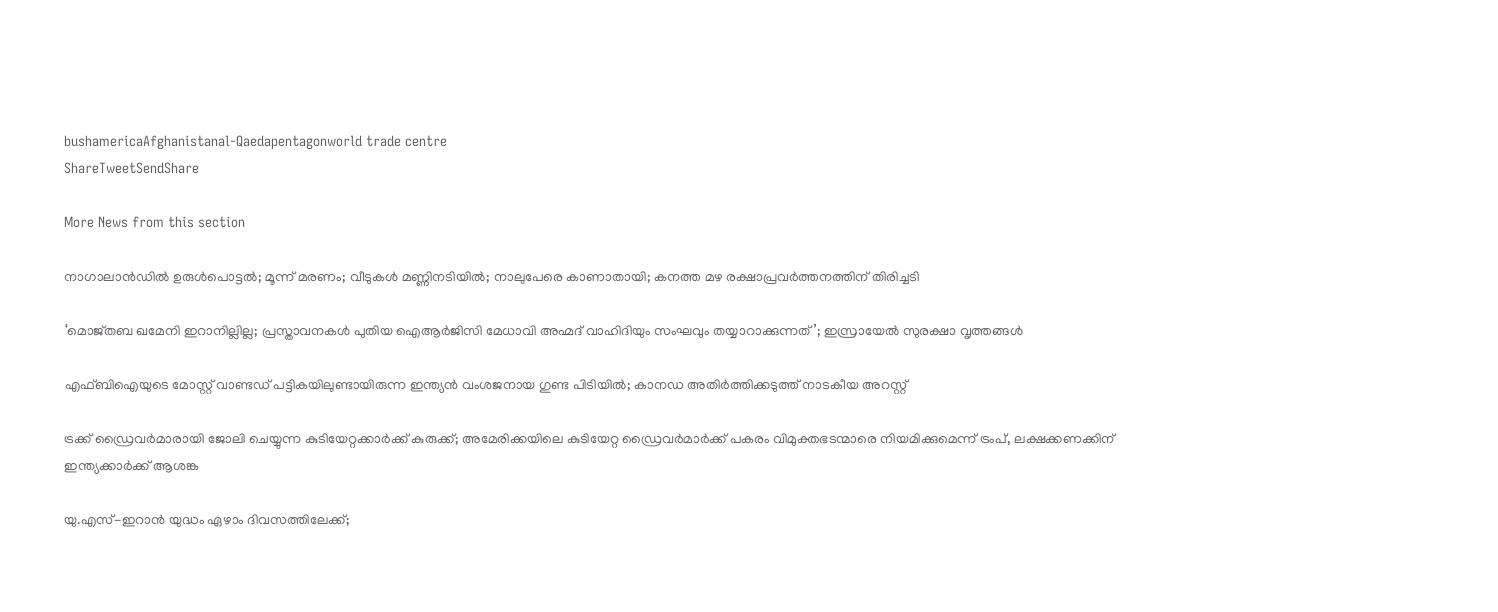bushamericaAfghanistanal-Qaedapentagonworld trade centre
ShareTweetSendShare

More News from this section

നാഗാലാന്‍ഡില്‍ ഉരുള്‍പൊട്ടല്‍; മൂന്ന് മരണം; വീടുകള്‍ മണ്ണിനടിയില്‍; നാലുപേരെ കാണാതായി; കനത്ത മഴ രക്ഷാപ്രവര്‍ത്തനത്തിന് തിരിച്ചടി

‘മൊജ്തബ ഖമേനി ഇറാനില്ലില്ല; പ്രസ്താവനകൾ പുതിയ ഐആർജിസി മേധാവി അഹ്മദ് വാഹിദിയും സംഘവും തയ്യാറാക്കുന്നത്’; ഇസ്രായേൽ സുരക്ഷാ വൃത്തങ്ങൾ

എഫ്ബിഐയുടെ മോസ്റ്റ് വാണ്ടഡ് പട്ടികയിലുണ്ടായിരുന്ന ഇന്ത്യൻ വംശജനായ ഗുണ്ട പിടിയിൽ; കാനഡ അതിർത്തിക്കടുത്ത് നാടകീയ അറസ്റ്റ്

ട്രക്ക് ഡ്രൈവർമാരായി ജോലി ചെയ്യുന്ന കുടിയേറ്റക്കാർക്ക് കുരുക്ക്; അമേരിക്കയിലെ കുടിയേറ്റ ഡ്രൈവർമാർക്ക് പകരം വിമുക്തഭടന്മാരെ നിയമിക്കുമെന്ന് ട്രംപ്, ലക്ഷക്കണക്കിന് ഇന്ത്യക്കാർക്ക് ആശങ്ക

യു.എസ്-ഇറാൻ യുദ്ധം ഏഴാം ദിവസത്തിലേക്ക്;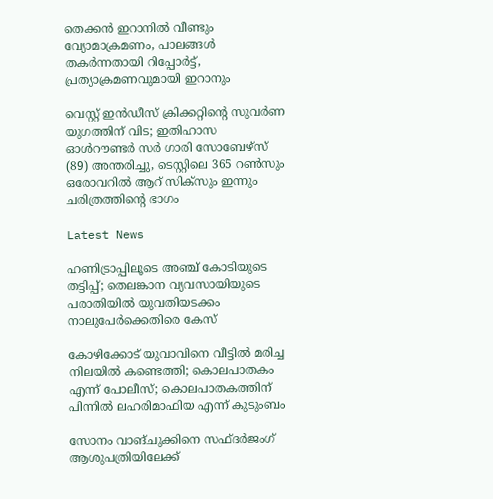തെക്കൻ ഇറാനിൽ വീണ്ടും വ്യോമാക്രമണം, പാലങ്ങൾ തകർന്നതായി റിപ്പോർട്ട്, പ്രത്യാക്രമണവുമായി ഇറാനും

വെസ്റ്റ് ഇൻഡീസ് ക്രിക്കറ്റിന്റെ സുവർണ യുഗത്തിന് വിട; ഇതിഹാസ ഓൾറൗണ്ടർ സർ ഗാരി സോബേഴ്സ് (89) അന്തരിച്ചു, ടെസ്റ്റിലെ 365 റൺസും ഒരോവറിൽ ആറ് സിക്സും ഇന്നും ചരിത്രത്തിന്റെ ഭാഗം

Latest News

ഹണിട്രാപ്പിലൂടെ അഞ്ച് കോടിയുടെ തട്ടിപ്പ്; തെലങ്കാന വ്യവസായിയുടെ പരാതിയില്‍ യുവതിയടക്കം നാലുപേര്‍ക്കെതിരെ കേസ്

കോഴിക്കോട് യുവാവിനെ വീട്ടില്‍ മരിച്ച നിലയില്‍ കണ്ടെത്തി; കൊലപാതകം എന്ന് പോലീസ്; കൊലപാതകത്തിന് പിന്നില്‍ ലഹരിമാഫിയ എന്ന് കുടുംബം

സോനം വാങ്ചുക്കിനെ സഫ്ദര്‍ജംഗ് ആശുപത്രിയിലേക്ക്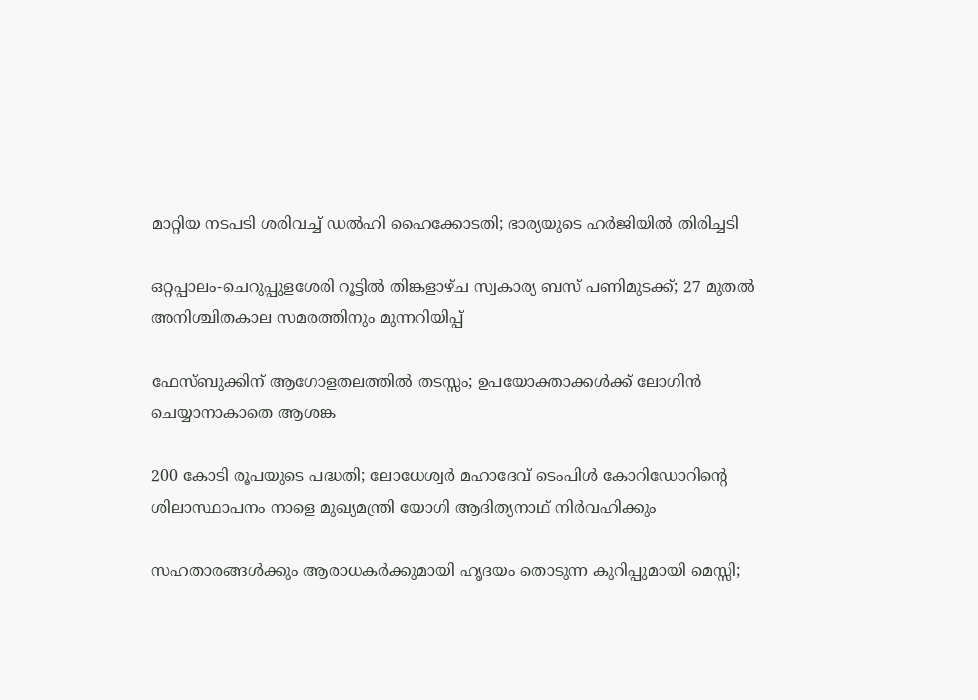മാറ്റിയ നടപടി ശരിവച്ച് ഡല്‍ഹി ഹൈക്കോടതി; ഭാര്യയുടെ ഹര്‍ജിയില്‍ തിരിച്ചടി

ഒറ്റപ്പാലം-ചെറുപ്പുളശേരി റൂട്ടില്‍ തിങ്കളാഴ്ച സ്വകാര്യ ബസ് പണിമുടക്ക്; 27 മുതല്‍ അനിശ്ചിതകാല സമരത്തിനും മുന്നറിയിപ്പ്

ഫേസ്ബുക്കിന് ആഗോളതലത്തില്‍ തടസ്സം; ഉപയോക്താക്കള്‍ക്ക് ലോഗിന്‍ ചെയ്യാനാകാതെ ആശങ്ക

200 കോടി രൂപയുടെ പദ്ധതി; ലോധേശ്വര്‍ മഹാദേവ് ടെംപിള്‍ കോറിഡോറിന്റെ ശിലാസ്ഥാപനം നാളെ മുഖ്യമന്ത്രി യോഗി ആദിത്യനാഥ് നിര്‍വഹിക്കും

സഹതാരങ്ങള്‍ക്കും ആരാധകര്‍ക്കുമായി ഹൃദയം തൊടുന്ന കുറിപ്പുമായി മെസ്സി;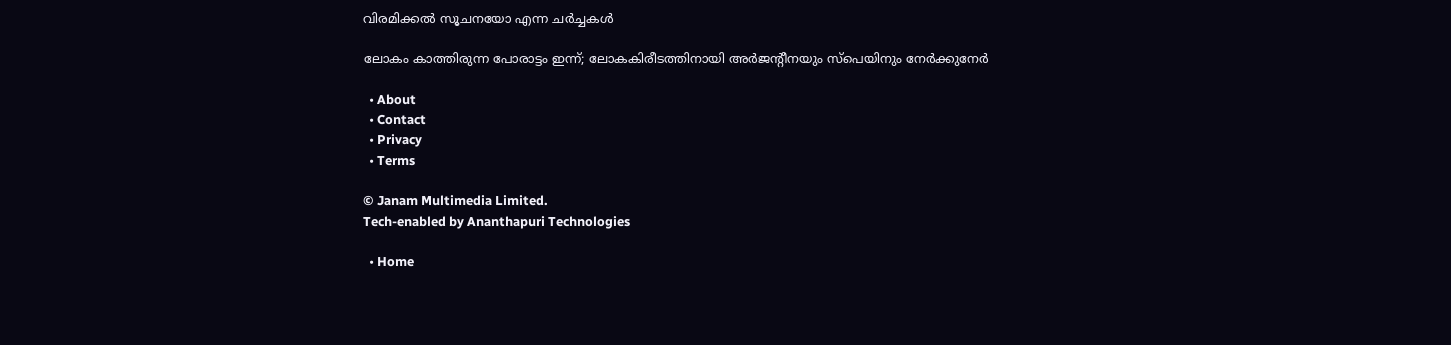വിരമിക്കല്‍ സൂചനയോ എന്ന ചര്‍ച്ചകള്‍

ലോകം കാത്തിരുന്ന പോരാട്ടം ഇന്ന്; ലോകകിരീടത്തിനായി അര്‍ജന്റീനയും സ്പെയിനും നേര്‍ക്കുനേര്‍

  • About
  • Contact
  • Privacy
  • Terms

© Janam Multimedia Limited.
Tech-enabled by Ananthapuri Technologies

  • Home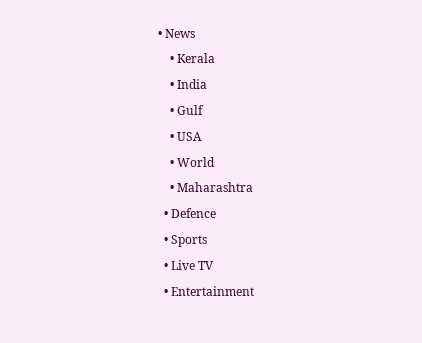• News
    • Kerala
    • India
    • Gulf
    • USA
    • World
    • Maharashtra
  • Defence
  • Sports
  • Live TV
  • Entertainment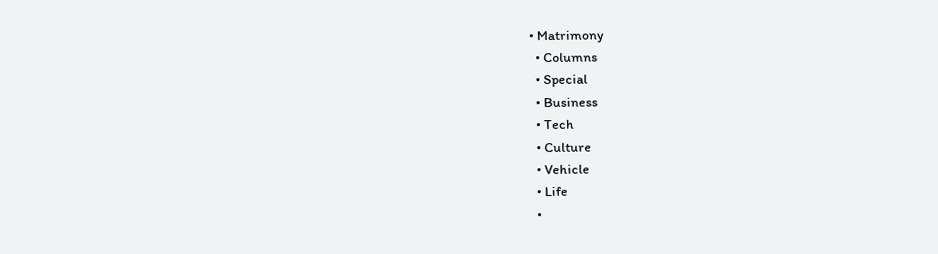• Matrimony
  • Columns
  • Special
  • Business
  • Tech
  • Culture
  • Vehicle
  • Life
  •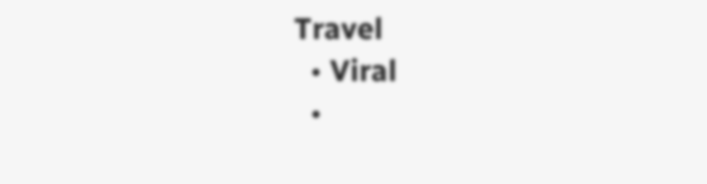Travel
  • Viral
  •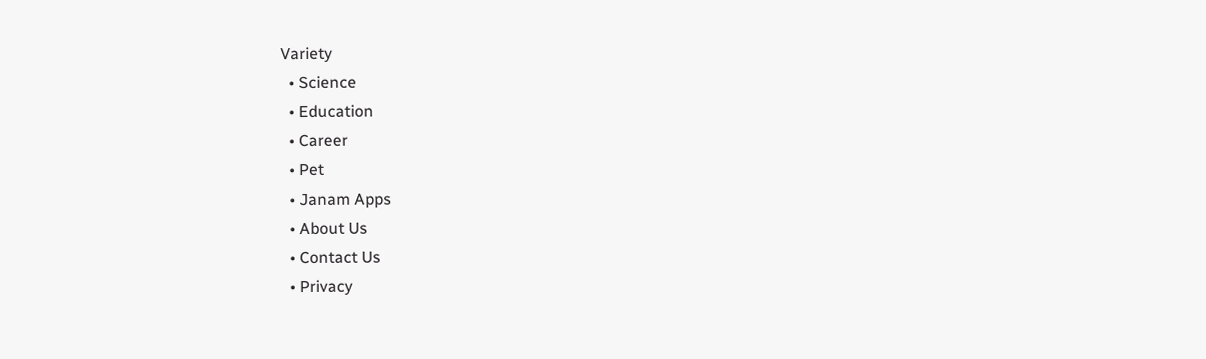Variety
  • Science
  • Education
  • Career
  • Pet
  • Janam Apps
  • About Us
  • Contact Us
  • Privacy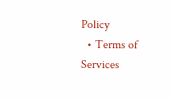Policy
  • Terms of Services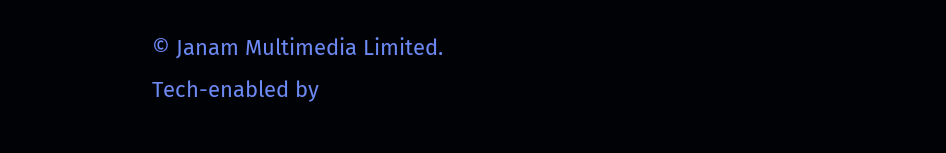© Janam Multimedia Limited.
Tech-enabled by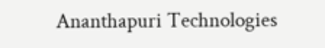Ananthapuri Technologies